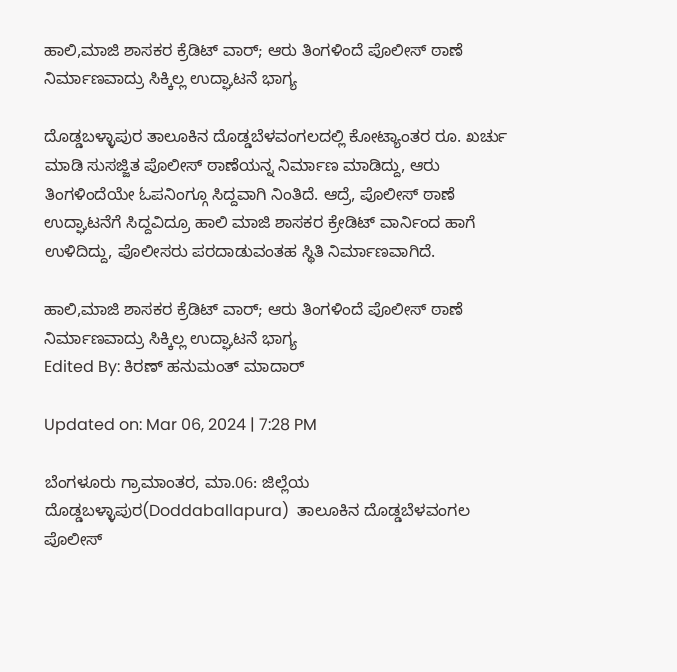ಹಾಲಿ,ಮಾಜಿ ಶಾಸಕರ ಕ್ರೆಡಿಟ್ ವಾರ್; ಆರು ತಿಂಗಳಿಂದೆ ಪೊಲೀಸ್ ಠಾಣೆ ನಿರ್ಮಾಣವಾದ್ರು ಸಿಕ್ಕಿಲ್ಲ ಉದ್ಘಾಟನೆ ಭಾಗ್ಯ

ದೊಡ್ಡಬಳ್ಳಾಪುರ ತಾಲೂಕಿನ ದೊಡ್ಡಬೆಳವಂಗಲದಲ್ಲಿ ಕೋಟ್ಯಾಂತರ ರೂ. ಖರ್ಚು ಮಾಡಿ ಸುಸಜ್ಜಿತ ಪೊಲೀಸ್ ಠಾಣೆಯನ್ನ ನಿರ್ಮಾಣ ಮಾಡಿದ್ದು, ಆರು ತಿಂಗಳಿಂದೆಯೇ ಓಪನಿಂಗ್ಗೂ ಸಿದ್ದವಾಗಿ ನಿಂತಿದೆ. ಆದ್ರೆ, ಪೊಲೀಸ್ ಠಾಣೆ ಉದ್ಘಾಟನೆಗೆ ಸಿದ್ದವಿದ್ರೂ ಹಾಲಿ ಮಾಜಿ ಶಾಸಕರ ಕ್ರೇಡಿಟ್ ವಾರ್ನಿಂದ ಹಾಗೆ ಉಳಿದಿದ್ದು, ಪೊಲೀಸರು ಪರದಾಡುವಂತಹ ಸ್ಥಿತಿ ನಿರ್ಮಾಣವಾಗಿದೆ.

ಹಾಲಿ,ಮಾಜಿ ಶಾಸಕರ ಕ್ರೆಡಿಟ್ ವಾರ್; ಆರು ತಿಂಗಳಿಂದೆ ಪೊಲೀಸ್ ಠಾಣೆ ನಿರ್ಮಾಣವಾದ್ರು ಸಿಕ್ಕಿಲ್ಲ ಉದ್ಘಾಟನೆ ಭಾಗ್ಯ
Edited By: ಕಿರಣ್ ಹನುಮಂತ್ ಮಾದಾರ್

Updated on: Mar 06, 2024 | 7:28 PM

ಬೆಂಗಳೂರು ಗ್ರಾಮಾಂತರ, ಮಾ.06: ಜಿಲ್ಲೆಯ ದೊಡ್ಡಬಳ್ಳಾಪುರ(Doddaballapura)  ತಾಲೂಕಿನ ದೊಡ್ಡಬೆಳವಂಗಲ ಪೊಲೀಸ್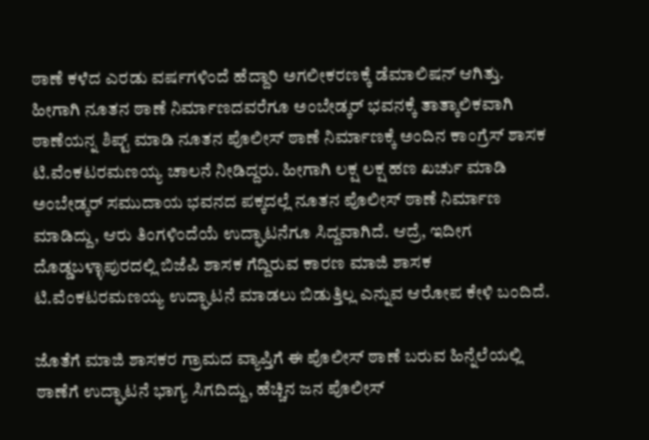ಠಾಣೆ ಕಳೆದ ಎರಡು ವರ್ಷಗಳಿಂದೆ ಹೆದ್ದಾರಿ ಅಗಲೀಕರಣಕ್ಕೆ ಡೆಮಾಲಿಷನ್ ಆಗಿತ್ತು. ಹೀಗಾಗಿ ನೂತನ ಠಾಣೆ ನಿರ್ಮಾಣದವರೆಗೂ ಅಂಬೇಡ್ಕರ್ ಭವನಕ್ಕೆ ತಾತ್ಕಾಲಿಕವಾಗಿ ಠಾಣೆಯನ್ನ ಶಿಪ್ಟ್ ಮಾಡಿ ನೂತನ ಪೊಲೀಸ್ ಠಾಣೆ ನಿರ್ಮಾಣಕ್ಕೆ ಅಂದಿನ ಕಾಂಗ್ರೆಸ್ ಶಾಸಕ ಟಿ.ವೆಂಕಟರಮಣಯ್ಯ ಚಾಲನೆ ನೀಡಿದ್ದರು. ಹೀಗಾಗಿ ಲಕ್ಷ ಲಕ್ಷ ಹಣ ಖರ್ಚು ಮಾಡಿ ಅಂಬೇಡ್ಕರ್ ಸಮುದಾಯ ಭವನದ ಪಕ್ಕದಲ್ಲೆ ನೂತನ ಪೊಲೀಸ್ ಠಾಣೆ ನಿರ್ಮಾಣ ಮಾಡಿದ್ದು, ಆರು ತಿಂಗಳಿಂದೆಯೆ ಉದ್ಘಾಟನೆಗೂ ಸಿದ್ದವಾಗಿದೆ. ಆದ್ರೆ, ಇದೀಗ ದೊಡ್ಡಬಳ್ಳಾಪುರದಲ್ಲಿ ಬಿಜೆಪಿ ಶಾಸಕ ಗೆದ್ದಿರುವ ಕಾರಣ ಮಾಜಿ ಶಾಸಕ ಟಿ.ವೆಂಕಟರಮಣಯ್ಯ ಉದ್ಘಾಟನೆ ಮಾಡಲು ಬಿಡುತ್ತಿಲ್ಲ ಎನ್ನುವ ಆರೋಪ ಕೇಳಿ ಬಂದಿದೆ.

ಜೊತೆಗೆ ಮಾಜಿ ಶಾಸಕರ ಗ್ರಾಮದ ವ್ಯಾಪ್ತಿಗೆ ಈ ಪೊಲೀಸ್ ಠಾಣೆ ಬರುವ ಹಿನ್ನೆಲೆಯಲ್ಲಿ ಠಾಣೆಗೆ ಉದ್ಘಾಟನೆ ಭಾಗ್ಯ ಸಿಗದಿದ್ದು, ಹೆಚ್ಚಿನ ಜನ ಪೊಲೀಸ್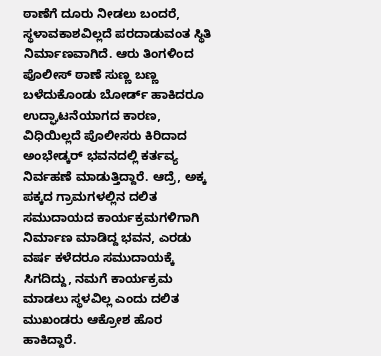ಠಾಣೆಗೆ ದೂರು ನೀಡಲು ಬಂದರೆ, ಸ್ಥಳಾವಕಾಶವಿಲ್ಲದೆ ಪರದಾಡುವಂತ ಸ್ಥಿತಿ ನಿರ್ಮಾಣವಾಗಿದೆ. ಆರು ತಿಂಗಳಿಂದ ಪೊಲೀಸ್ ಠಾಣೆ ಸುಣ್ಣ ಬಣ್ಣ ಬಳೆದುಕೊಂಡು ಬೋರ್ಡ್ ಹಾಕಿದರೂ ಉದ್ಘಾಟನೆಯಾಗದ ಕಾರಣ, ವಿಧಿಯಿಲ್ಲದೆ ಪೊಲೀಸರು ಕಿರಿದಾದ ಅಂಭೇಡ್ಕರ್ ಭವನದಲ್ಲಿ ಕರ್ತವ್ಯ ನಿರ್ವಹಣೆ ಮಾಡುತ್ತಿದ್ದಾರೆ. ಆದ್ರೆ, ಅಕ್ಕ ಪಕ್ಕದ ಗ್ರಾಮಗಳಲ್ಲಿನ ದಲಿತ ಸಮುದಾಯದ ಕಾರ್ಯಕ್ರಮಗಳಿಗಾಗಿ ನಿರ್ಮಾಣ ಮಾಡಿದ್ದ ಭವನ, ಎರಡು ವರ್ಷ ಕಳೆದರೂ ಸಮುದಾಯಕ್ಕೆ ಸಿಗದಿದ್ದು, ನಮಗೆ ಕಾರ್ಯಕ್ರಮ ಮಾಡಲು ಸ್ಥಳವಿಲ್ಲ ಎಂದು ದಲಿತ ಮುಖಂಡರು ಆಕ್ರೋಶ ಹೊರ ಹಾಕಿದ್ದಾರೆ.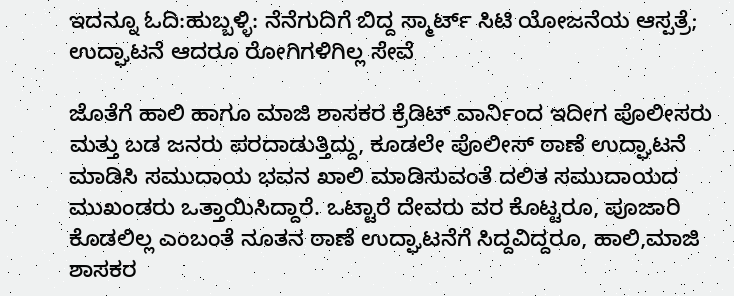ಇದನ್ನೂ ಓದಿ:ಹುಬ್ಬಳ್ಳಿ: ನೆನೆಗುದಿಗೆ ಬಿದ್ದ ಸ್ಮಾರ್ಟ್ ಸಿಟಿ ಯೋಜನೆಯ ಆಸ್ಪತ್ರೆ; ಉದ್ಘಾಟನೆ ಆದರೂ ರೋಗಿಗಳಿಗಿಲ್ಲ ಸೇವೆ

ಜೊತೆಗೆ ಹಾಲಿ ಹಾಗೂ ಮಾಜಿ ಶಾಸಕರ ಕ್ರೆಡಿಟ್ ವಾರ್ನಿಂದ ಇದೀಗ ಪೊಲೀಸರು ಮತ್ತು ಬಡ ಜನರು ಪರದಾಡುತ್ತಿದ್ದು, ಕೂಡಲೇ ಪೊಲೀಸ್ ಠಾಣೆ ಉದ್ಘಾಟನೆ ಮಾಡಿಸಿ ಸಮುದಾಯ ಭವನ ಖಾಲಿ ಮಾಡಿಸುವಂತೆ ದಲಿತ ಸಮುದಾಯದ ಮುಖಂಡರು ಒತ್ತಾಯಿಸಿದ್ದಾರೆ. ಒಟ್ಟಾರೆ ದೇವರು ವರ ಕೊಟ್ಟರೂ, ಪೂಜಾರಿ ಕೊಡಲಿಲ್ಲ ಎಂಬಂತೆ ನೂತನ ಠಾಣೆ ಉದ್ಘಾಟನೆಗೆ ಸಿದ್ದವಿದ್ದರೂ, ಹಾಲಿ,ಮಾಜಿ ಶಾಸಕರ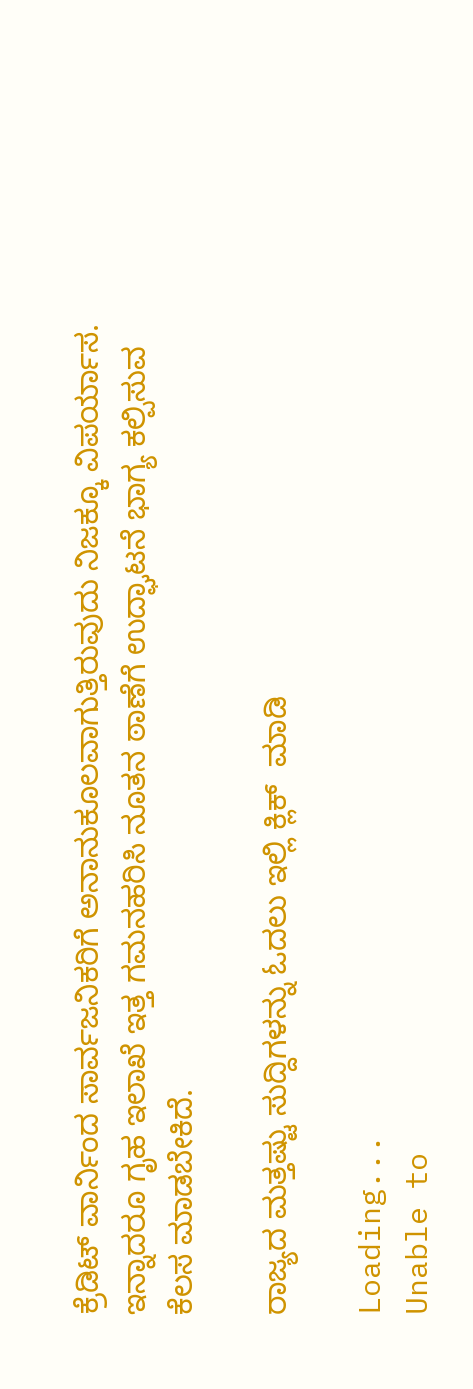ಕ್ರೆಡಿಟ್ ವಾರ್ನಿಂದ ಸಾರ್ವಜನಿಕರಿಗೆ ಅನಾನುಕೂಲವಾಗುತ್ತಿರುವುದು ನಿಜಕ್ಕೂ ವಿಪರ್ಯಾಸ. ಇನ್ನಾದರೂ ಗೃಹ ಇಲಾಖೆ ಇತ್ತ ಗಮನಹರಿಸಿ ನೂತನ ಠಾಣೆಗೆ ಉದ್ಘಾಟನೆ ಭಾಗ್ಯ ಕಲ್ಪಿಸುವ ಕೆಲಸ ಮಾಡಬೇಕಿದೆ.

ರಾಜ್ಯದ ಮತ್ತಷ್ಟು ಸುದ್ದಿಗಳನ್ನು ಓದಲು ಇಲ್ಲಿ ಕ್ಲಿಕ್  ಮಾಡಿ

Loading...
Unable to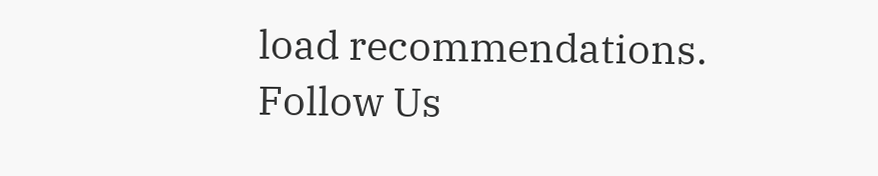load recommendations.
Follow Us